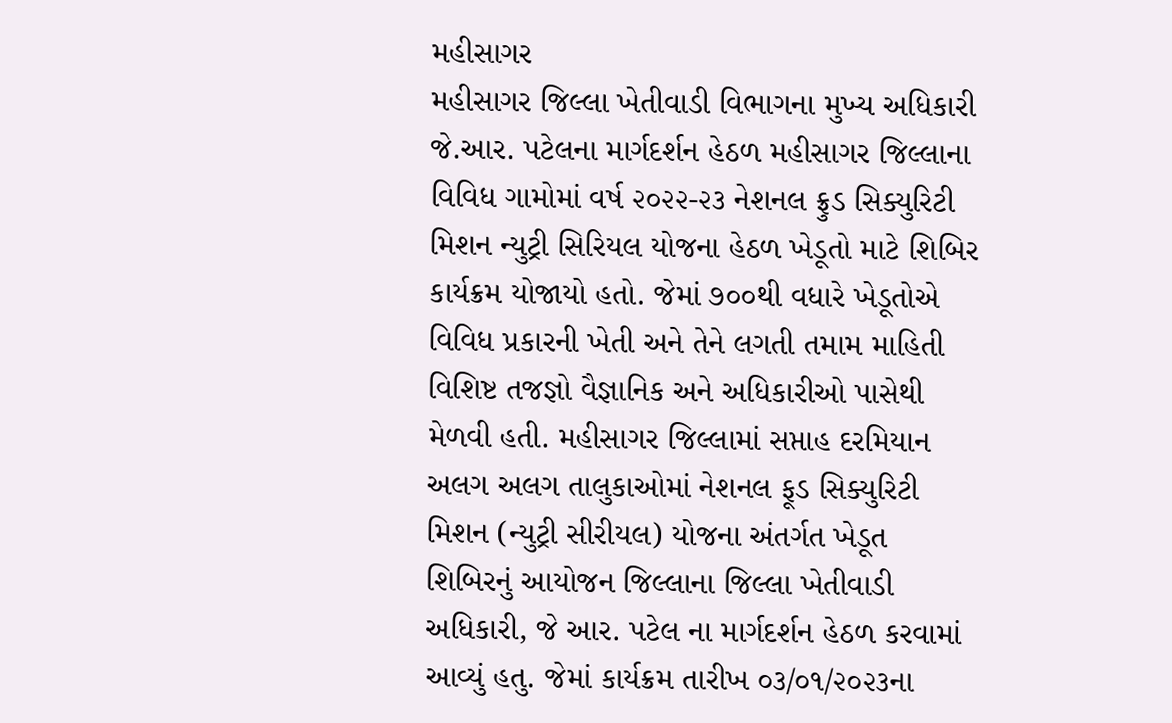મહીસાગર
મહીસાગર જિલ્લા ખેતીવાડી વિભાગના મુખ્ય અધિકારી જે.આર. પટેલના માર્ગદર્શન હેઠળ મહીસાગર જિલ્લાના વિવિધ ગામોમાં વર્ષ ૨૦૨૨-૨૩ નેશનલ ફ્રુડ સિક્યુરિટી મિશન ન્યુટ્રી સિરિયલ યોજના હેઠળ ખેડૂતો માટે શિબિર કાર્યક્રમ યોજાયો હતો. જેમાં ૭૦૦થી વધારે ખેડૂતોએ વિવિધ પ્રકારની ખેતી અને તેને લગતી તમામ માહિતી વિશિષ્ટ તજજ્ઞો વૈજ્ઞાનિક અને અધિકારીઓ પાસેથી મેળવી હતી. મહીસાગર જિલ્લામાં સપ્તાહ દરમિયાન અલગ અલગ તાલુકાઓમાં નેશનલ ફૂડ સિક્યુરિટી મિશન (ન્યુટ્રી સીરીયલ) યોજના અંતર્ગત ખેડૂત શિબિરનું આયોજન જિલ્લાના જિલ્લા ખેતીવાડી અધિકારી, જે આર. પટેલ ના માર્ગદર્શન હેઠળ કરવામાં આવ્યું હતુ. જેમાં કાર્યક્રમ તારીખ ૦૩/૦૧/૨૦૨૩ના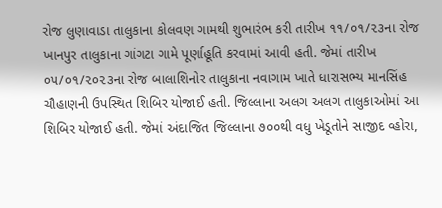રોજ લુણાવાડા તાલુકાના કોલવણ ગામથી શુભારંભ કરી તારીખ ૧૧/૦૧/૨૩ના રોજ ખાનપુર તાલુકાના ગાંગટા ગામે પૂર્ણાહૂતિ કરવામાં આવી હતી. જેમાં તારીખ ૦૫/૦૧/૨૦૨૩ના રોજ બાલાશિનોર તાલુકાના નવાગામ ખાતે ધારાસભ્ય માનસિંહ ચૌહાણની ઉપસ્થિત શિબિર યોજાઈ હતી. જિલ્લાના અલગ અલગ તાલુકાઓમાં આ શિબિર યોજાઈ હતી. જેમાં અંદાજિત જિલ્લાના ૭૦૦થી વધુ ખેડૂતોને સાજીદ વ્હોરા,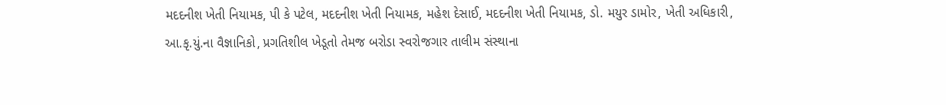મદદનીશ ખેતી નિયામક, પી કે પટેલ, મદદનીશ ખેતી નિયામક, મહેશ દેસાઈ, મદદનીશ ખેતી નિયામક, ડો. મયુર ડામોર, ખેતી અધિકારી, આ.કૃ.યું.ના વૈજ્ઞાનિકો, પ્રગતિશીલ ખેડૂતો તેમજ બરોડા સ્વરોજગાર તાલીમ સંસ્થાના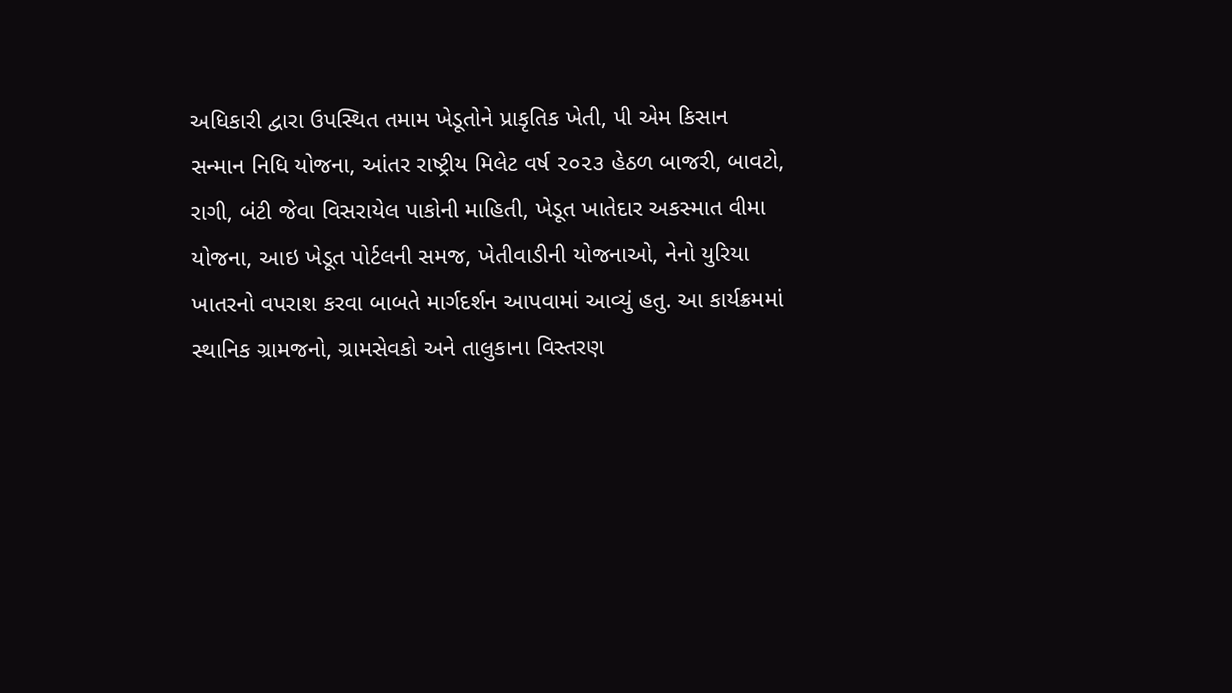અધિકારી દ્વારા ઉપસ્થિત તમામ ખેડૂતોને પ્રાકૃતિક ખેતી, પી એમ કિસાન સન્માન નિધિ યોજના, આંતર રાષ્ટ્રીય મિલેટ વર્ષ ૨૦૨૩ હેઠળ બાજરી, બાવટો, રાગી, બંટી જેવા વિસરાયેલ પાકોની માહિતી, ખેડૂત ખાતેદાર અકસ્માત વીમા યોજના, આઇ ખેડૂત પોર્ટલની સમજ, ખેતીવાડીની યોજનાઓ, નેનો યુરિયા ખાતરનો વપરાશ કરવા બાબતે માર્ગદર્શન આપવામાં આવ્યું હતુ. આ કાર્યક્રમમાં સ્થાનિક ગ્રામજનો, ગ્રામસેવકો અને તાલુકાના વિસ્તરણ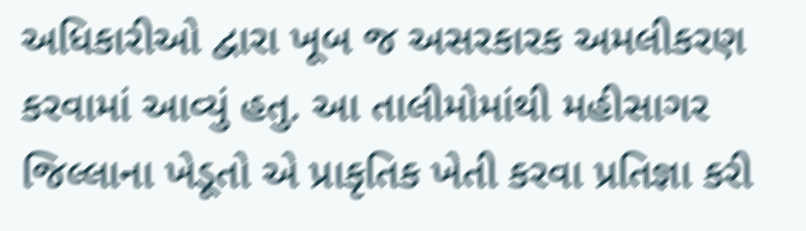અધિકારીઓ દ્વારા ખૂબ જ અસરકારક અમલીકરણ કરવામાં આવ્યું હતુ. આ તાલીમોમાંથી મહીસાગર જિલ્લાના ખેડૂતો એ પ્રાકૃતિક ખેતી કરવા પ્રતિજ્ઞા કરી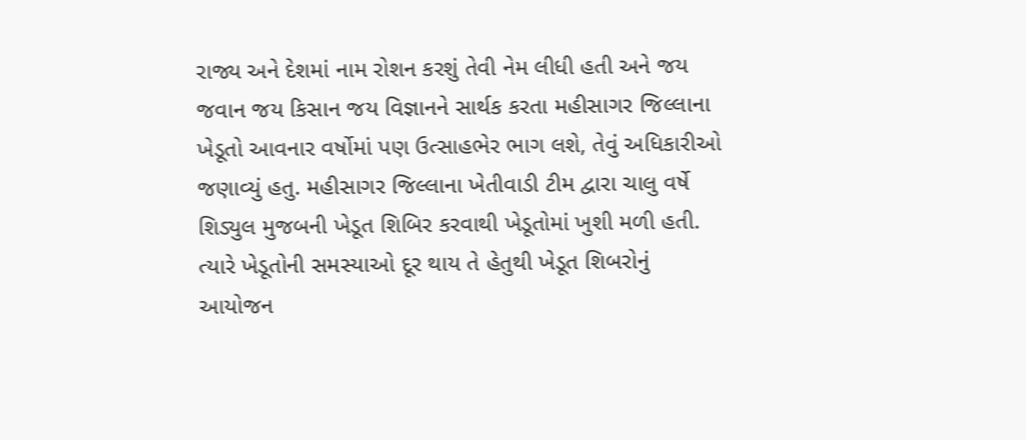રાજ્ય અને દેશમાં નામ રોશન કરશું તેવી નેમ લીધી હતી અને જય જવાન જય કિસાન જય વિજ્ઞાનને સાર્થક કરતા મહીસાગર જિલ્લાના ખેડૂતો આવનાર વર્ષોમાં પણ ઉત્સાહભેર ભાગ લશે, તેવું અધિકારીઓ જણાવ્યું હતુ. મહીસાગર જિલ્લાના ખેતીવાડી ટીમ દ્વારા ચાલુ વર્ષે શિડ્યુલ મુજબની ખેડૂત શિબિર કરવાથી ખેડૂતોમાં ખુશી મળી હતી. ત્યારે ખેડૂતોની સમસ્યાઓ દૂર થાય તે હેતુથી ખેડૂત શિબરોનું આયોજન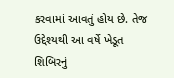કરવામાં આવતું હોય છે. તેજ ઉદ્દેશ્યથી આ વર્ષે ખેડૂત શિબિરનું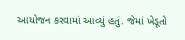આયોજન કરવામાં આવ્યું હતું. જેમાં ખેડૂતો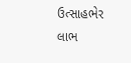ઉત્સાહભેર લાભ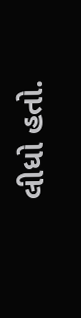લીધો હતો.